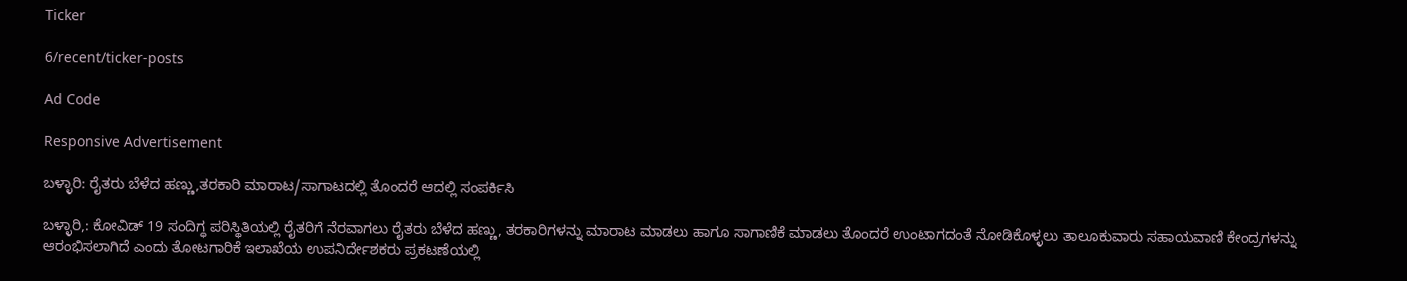Ticker

6/recent/ticker-posts

Ad Code

Responsive Advertisement

ಬಳ್ಳಾರಿ: ರೈತರು ಬೆಳೆದ ಹಣ್ಣು,ತರಕಾರಿ ಮಾರಾಟ/ಸಾಗಾಟದಲ್ಲಿ ತೊಂದರೆ ಆದಲ್ಲಿ ಸಂಪರ್ಕಿಸಿ

ಬಳ್ಳಾರಿ,: ಕೋವಿಡ್ 19 ಸಂದಿಗ್ಧ ಪರಿಸ್ಥಿತಿಯಲ್ಲಿ ರೈತರಿಗೆ ನೆರವಾಗಲು ರೈತರು ಬೆಳೆದ ಹಣ್ಣು, ತರಕಾರಿಗಳನ್ನು ಮಾರಾಟ ಮಾಡಲು ಹಾಗೂ ಸಾಗಾಣಿಕೆ ಮಾಡಲು ತೊಂದರೆ ಉಂಟಾಗದಂತೆ ನೋಡಿಕೊಳ್ಳಲು ತಾಲೂಕುವಾರು ಸಹಾಯವಾಣಿ ಕೇಂದ್ರಗಳನ್ನು ಆರಂಭಿಸಲಾಗಿದೆ ಎಂದು ತೋಟಗಾರಿಕೆ ಇಲಾಖೆಯ ಉಪನಿರ್ದೇಶಕರು ಪ್ರಕಟಣೆಯಲ್ಲಿ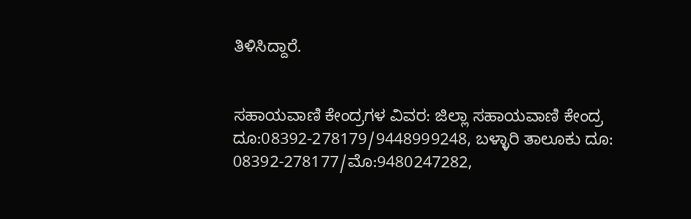ತಿಳಿಸಿದ್ದಾರೆ.


ಸಹಾಯವಾಣಿ ಕೇಂದ್ರಗಳ ವಿವರ: ಜಿಲ್ಲಾ ಸಹಾಯವಾಣಿ ಕೇಂದ್ರ ದೂ:08392-278179/9448999248, ಬಳ್ಳಾರಿ ತಾಲೂಕು ದೂ: 08392-278177/ಮೊ:9480247282,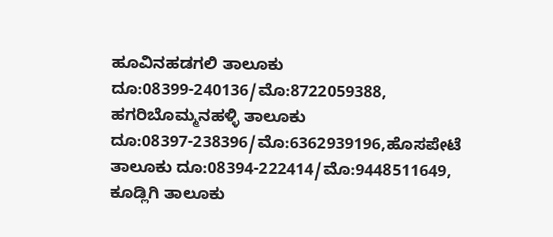ಹೂವಿನಹಡಗಲಿ ತಾಲೂಕು ದೂ:08399-240136/ಮೊ:8722059388, ಹಗರಿಬೊಮ್ಮನಹಳ್ಳಿ ತಾಲೂಕು ದೂ:08397-238396/ಮೊ:6362939196,ಹೊಸಪೇಟೆ ತಾಲೂಕು ದೂ:08394-222414/ಮೊ:9448511649, ಕೂಡ್ಲಿಗಿ ತಾಲೂಕು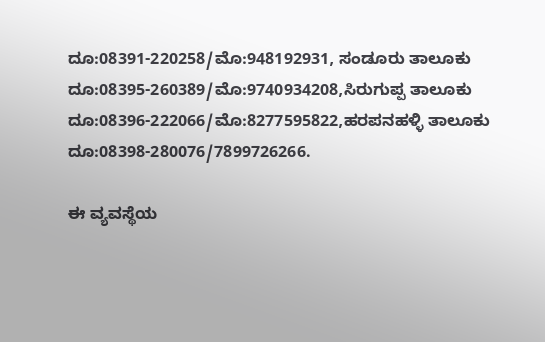ದೂ:08391-220258/ಮೊ:948192931, ಸಂಡೂರು ತಾಲೂಕು ದೂ:08395-260389/ಮೊ:9740934208,ಸಿರುಗುಪ್ಪ ತಾಲೂಕು ದೂ:08396-222066/ಮೊ:8277595822,ಹರಪನಹಳ್ಳಿ ತಾಲೂಕು ದೂ:08398-280076/7899726266.

ಈ ವ್ಯವಸ್ಥೆಯ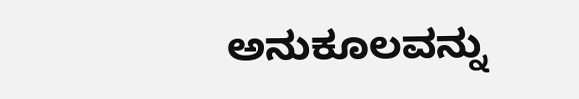ಅನುಕೂಲವನ್ನು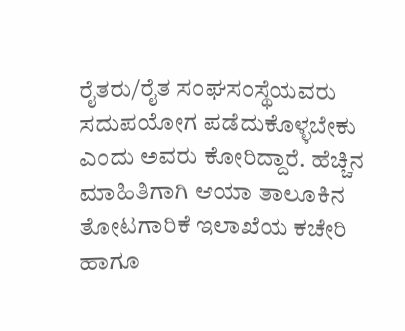ರೈತರು/ರೈತ ಸಂಘಸಂಸ್ಥೆಯವರು ಸದುಪಯೋಗ ಪಡೆದುಕೊಳ್ಳಬೇಕು ಎಂದು ಅವರು ಕೋರಿದ್ದಾರೆ. ಹೆಚ್ಚಿನ ಮಾಹಿತಿಗಾಗಿ ಆಯಾ ತಾಲೂಕಿನ ತೋಟಗಾರಿಕೆ ಇಲಾಖೆಯ ಕಚೇರಿ ಹಾಗೂ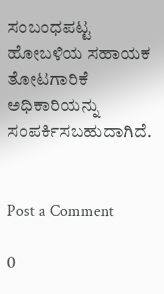ಸಂಬಂಧಪಟ್ಟ ಹೋಬಳಿಯ ಸಹಾಯಕ ತೋಟಗಾರಿಕೆ ಅಧಿಕಾರಿಯನ್ನು ಸಂಪರ್ಕಿಸಬಹುದಾಗಿದೆ.


Post a Comment

0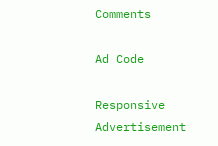Comments

Ad Code

Responsive Advertisement